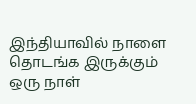இந்தியாவில் நாளை தொடங்க இருக்கும் ஒரு நாள்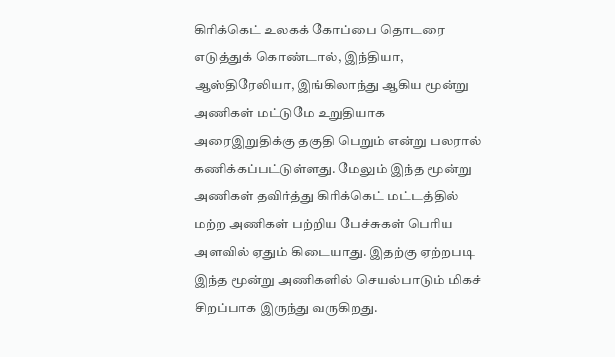கிரிக்கெட் உலகக் கோப்பை தொடரை எடுத்துக் கொண்டால், இந்தியா, ஆஸ்திரேலியா, இங்கிலாந்து ஆகிய மூன்று அணிகள் மட்டுமே உறுதியாக அரைஇறுதிக்கு தகுதி பெறும் என்று பலரால் கணிக்கப்பட்டுள்ளது. மேலும் இந்த மூன்று அணிகள் தவிர்த்து கிரிக்கெட் மட்டத்தில் மற்ற அணிகள் பற்றிய பேச்சுகள் பெரிய அளவில் ஏதும் கிடையாது. இதற்கு ஏற்றபடி இந்த மூன்று அணிகளில் செயல்பாடும் மிகச் சிறப்பாக இருந்து வருகிறது.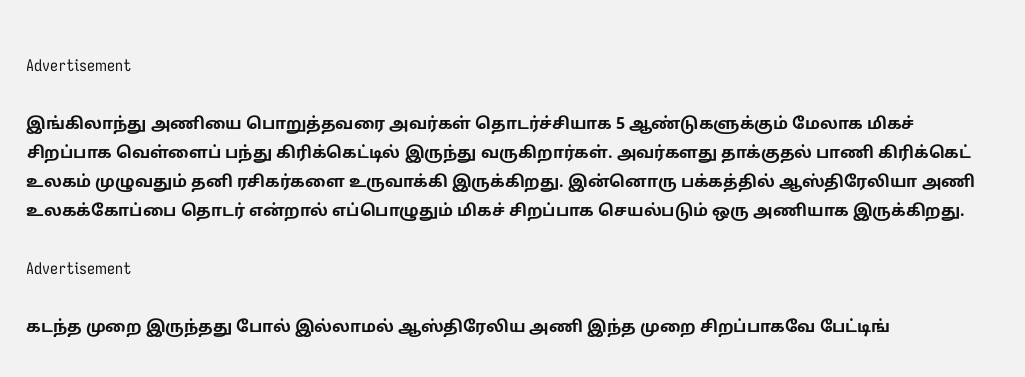Advertisement

இங்கிலாந்து அணியை பொறுத்தவரை அவர்கள் தொடர்ச்சியாக 5 ஆண்டுகளுக்கும் மேலாக மிகச் சிறப்பாக வெள்ளைப் பந்து கிரிக்கெட்டில் இருந்து வருகிறார்கள். அவர்களது தாக்குதல் பாணி கிரிக்கெட் உலகம் முழுவதும் தனி ரசிகர்களை உருவாக்கி இருக்கிறது. இன்னொரு பக்கத்தில் ஆஸ்திரேலியா அணி உலகக்கோப்பை தொடர் என்றால் எப்பொழுதும் மிகச் சிறப்பாக செயல்படும் ஒரு அணியாக இருக்கிறது.

Advertisement

கடந்த முறை இருந்தது போல் இல்லாமல் ஆஸ்திரேலிய அணி இந்த முறை சிறப்பாகவே பேட்டிங்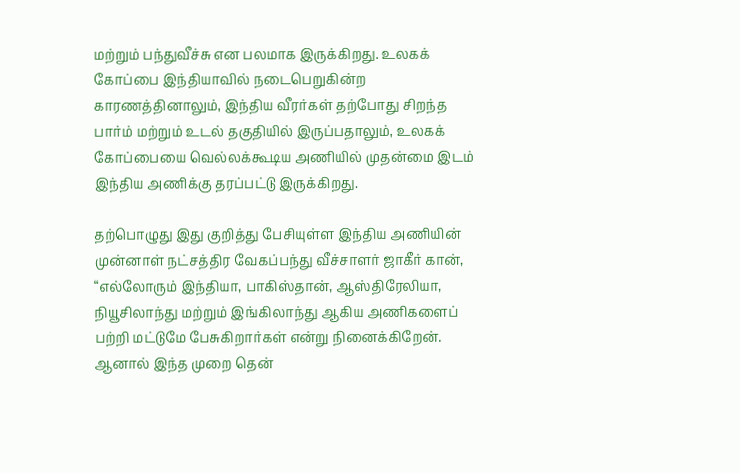மற்றும் பந்துவீச்சு என பலமாக இருக்கிறது. உலகக் கோப்பை இந்தியாவில் நடைபெறுகின்ற காரணத்தினாலும், இந்திய வீரர்கள் தற்போது சிறந்த பார்ம் மற்றும் உடல் தகுதியில் இருப்பதாலும், உலகக் கோப்பையை வெல்லக்கூடிய அணியில் முதன்மை இடம் இந்திய அணிக்கு தரப்பட்டு இருக்கிறது.

தற்பொழுது இது குறித்து பேசியுள்ள இந்திய அணியின் முன்னாள் நட்சத்திர வேகப்பந்து வீச்சாளர் ஜாகீர் கான், “எல்லோரும் இந்தியா, பாகிஸ்தான், ஆஸ்திரேலியா, நியூசிலாந்து மற்றும் இங்கிலாந்து ஆகிய அணிகளைப் பற்றி மட்டுமே பேசுகிறார்கள் என்று நினைக்கிறேன். ஆனால் இந்த முறை தென்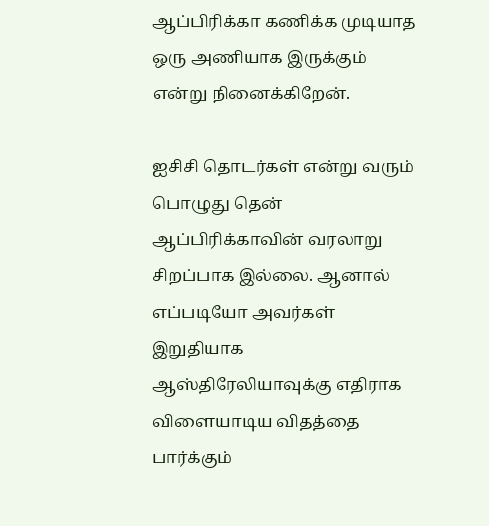ஆப்பிரிக்கா கணிக்க முடியாத ஒரு அணியாக இருக்கும் என்று நினைக்கிறேன்.

ஐசிசி தொடர்கள் என்று வரும் பொழுது தென் ஆப்பிரிக்காவின் வரலாறு சிறப்பாக இல்லை. ஆனால் எப்படியோ அவர்கள் இறுதியாக ஆஸ்திரேலியாவுக்கு எதிராக விளையாடிய விதத்தை பார்க்கும்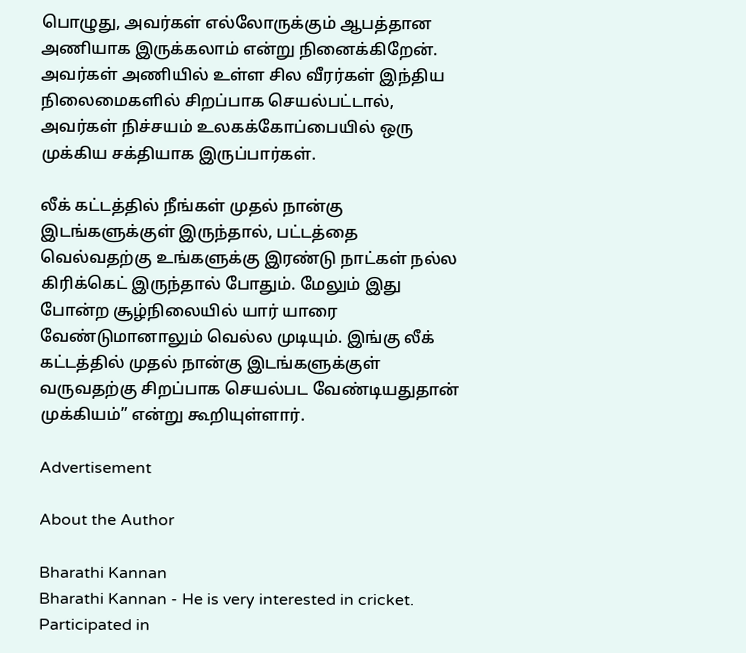பொழுது, அவர்கள் எல்லோருக்கும் ஆபத்தான அணியாக இருக்கலாம் என்று நினைக்கிறேன். அவர்கள் அணியில் உள்ள சில வீரர்கள் இந்திய நிலைமைகளில் சிறப்பாக செயல்பட்டால், அவர்கள் நிச்சயம் உலகக்கோப்பையில் ஒரு முக்கிய சக்தியாக இருப்பார்கள்.

லீக் கட்டத்தில் நீங்கள் முதல் நான்கு இடங்களுக்குள் இருந்தால், பட்டத்தை வெல்வதற்கு உங்களுக்கு இரண்டு நாட்கள் நல்ல கிரிக்கெட் இருந்தால் போதும். மேலும் இது போன்ற சூழ்நிலையில் யார் யாரை வேண்டுமானாலும் வெல்ல முடியும். இங்கு லீக் கட்டத்தில் முதல் நான்கு இடங்களுக்குள் வருவதற்கு சிறப்பாக செயல்பட வேண்டியதுதான் முக்கியம்” என்று கூறியுள்ளார்.

Advertisement

About the Author

Bharathi Kannan
Bharathi Kannan - He is very interested in cricket. Participated in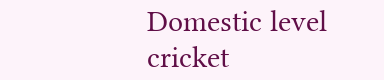Domestic level cricket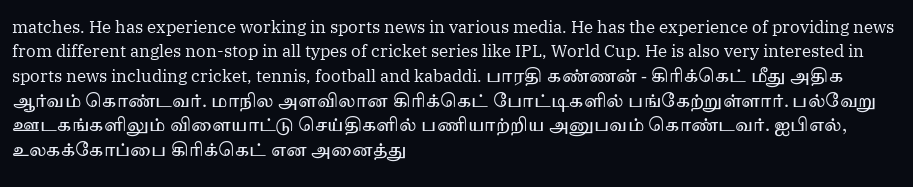matches. He has experience working in sports news in various media. He has the experience of providing news from different angles non-stop in all types of cricket series like IPL, World Cup. He is also very interested in sports news including cricket, tennis, football and kabaddi. பாரதி கண்ணன் - கிரிக்கெட் மீது அதிக ஆர்வம் கொண்டவர். மாநில அளவிலான கிரிக்கெட் போட்டிகளில் பங்கேற்றுள்ளார். பல்வேறு ஊடகங்களிலும் விளையாட்டு செய்திகளில் பணியாற்றிய அனுபவம் கொண்டவர். ஐபிஎல், உலகக்கோப்பை கிரிக்கெட் என அனைத்து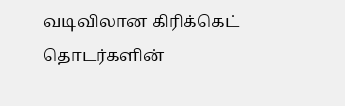வடிவிலான கிரிக்கெட் தொடர்களின்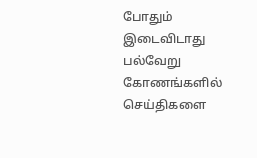போதும் இடைவிடாது பல்வேறு கோணங்களில் செய்திகளை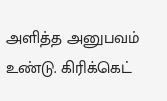அளித்த அனுபவம் உண்டு. கிரிக்கெட்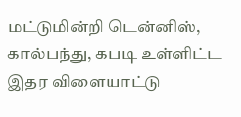மட்டுமின்றி டென்னிஸ், கால்பந்து, கபடி உள்ளிட்ட இதர விளையாட்டு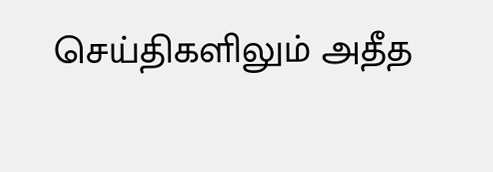செய்திகளிலும் அதீத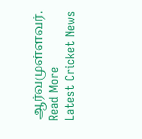ஆர்வமுள்ளவர். Read More
Latest Cricket News